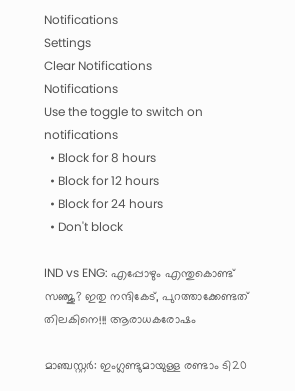Notifications
Settings
Clear Notifications
Notifications
Use the toggle to switch on notifications
  • Block for 8 hours
  • Block for 12 hours
  • Block for 24 hours
  • Don't block

IND vs ENG: എപ്പോഴും എന്തുകൊണ്ട് സഞ്ജു? ഇതു നന്ദികേട്, പുറത്താക്കേണ്ടത് തിലകിനെ!!! ആരാധകരോഷം

മാഞ്ചസ്റ്റര്‍: ഇംഗ്ലണ്ടുമായുള്ള രണ്ടാം ടി20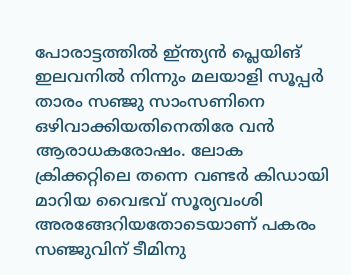പോരാട്ടത്തില്‍ ഇ്ന്ത്യന്‍ പ്ലെയിങ് ഇലവനില്‍ നിന്നും മലയാളി സൂപ്പര്‍ താരം സഞ്ജു സാംസണിനെ ഒഴിവാക്കിയതിനെതിരേ വന്‍ ആരാധകരോഷം. ലോക ക്രിക്കറ്റിലെ തന്നെ വണ്ടര്‍ കിഡായി മാറിയ വൈഭവ് സൂര്യവംശി അരങ്ങേറിയതോടെയാണ് പകരം സഞ്ജുവിന് ടീമിനു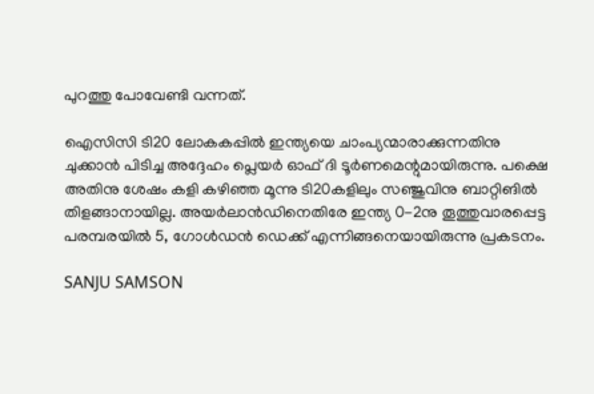പുറത്തു പോവേണ്ടി വന്നത്.

ഐസിസി ടി20 ലോകകപ്പില്‍ ഇന്ത്യയെ ചാംപ്യന്മാരാക്കുന്നതിനു ചുക്കാന്‍ പിടിച്ച അദ്ദേഹം പ്ലെയര്‍ ഓഫ് ദി ടൂര്‍ണമെന്റുമായിരുന്നു. പക്ഷെ അതിനു ശേഷം കളി കഴിഞ്ഞ മൂന്നു ടി20കളിലും സഞ്ജുവിനു ബാറ്റിങില്‍ തിളങ്ങാനായില്ല. അയര്‍ലാന്‍ഡിനെതിരേ ഇന്ത്യ 0-2നു തൂത്തുവാരപ്പെട്ട പരമ്പരയില്‍ 5, ഗോള്‍ഡന്‍ ഡെക്ക് എന്നിങ്ങനെയായിരുന്നു പ്രകടനം.

SANJU SAMSON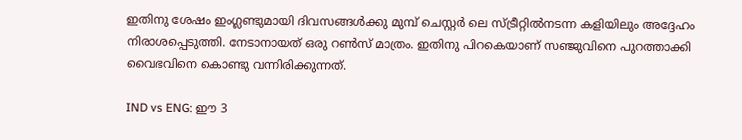ഇതിനു ശേഷം ഇംഗ്ലണ്ടുമായി ദിവസങ്ങള്‍ക്കു മുമ്പ് ചെസ്റ്റര്‍ ലെ സ്ട്രീറ്റില്‍നടന്ന കളിയിലും അദ്ദേഹം നിരാശപ്പെടുത്തി. നേടാനായത് ഒരു റണ്‍സ് മാത്രം. ഇതിനു പിറകെയാണ് സഞ്ജുവിനെ പുറത്താക്കി വൈഭവിനെ കൊണ്ടു വന്നിരിക്കുന്നത്.

IND vs ENG: ഈ 3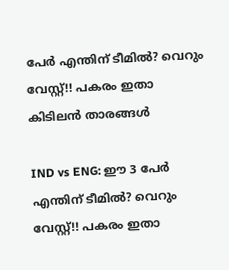പേര്‍ എന്തിന് ടീമില്‍? വെറും വേസ്റ്റ്!! പകരം ഇതാ കിടിലന്‍ താരങ്ങള്‍

IND vs ENG: ഈ 3 പേര്‍ എന്തിന് ടീമില്‍? വെറും വേസ്റ്റ്!! പകരം ഇതാ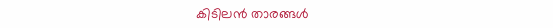കിടിലന്‍ താരങ്ങള്‍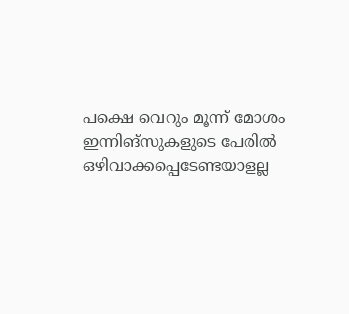പക്ഷെ വെറും മൂന്ന് മോശം ഇന്നിങ്‌സുകളുടെ പേരില്‍ ഒഴിവാക്കപ്പെടേണ്ടയാളല്ല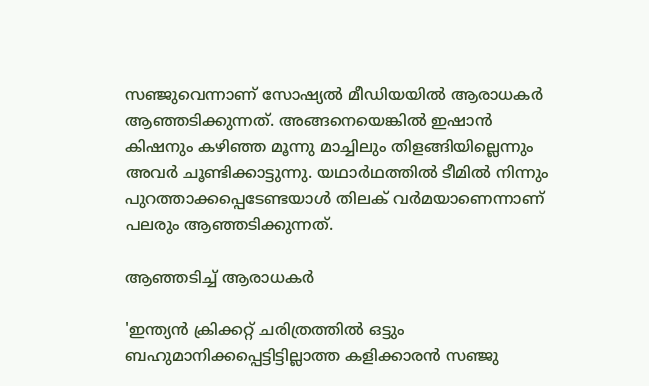സഞ്ജുവെന്നാണ് സോഷ്യല്‍ മീഡിയയില്‍ ആരാധകര്‍ ആഞ്ഞടിക്കുന്നത്. അങ്ങനെയെങ്കില്‍ ഇഷാന്‍ കിഷനും കഴിഞ്ഞ മൂന്നു മാച്ചിലും തിളങ്ങിയില്ലെന്നും അവര്‍ ചൂണ്ടിക്കാട്ടുന്നു. യഥാര്‍ഥത്തില്‍ ടീമില്‍ നിന്നും പുറത്താക്കപ്പെടേണ്ടയാള്‍ തിലക് വര്‍മയാണെന്നാണ് പലരും ആഞ്ഞടിക്കുന്നത്.

ആഞ്ഞടിച്ച് ആരാധകര്‍

'ഇന്ത്യന്‍ ക്രിക്കറ്റ് ചരിത്രത്തില്‍ ഒട്ടും ബഹുമാനിക്കപ്പെട്ടിട്ടില്ലാത്ത കളിക്കാരന്‍ സഞ്ജു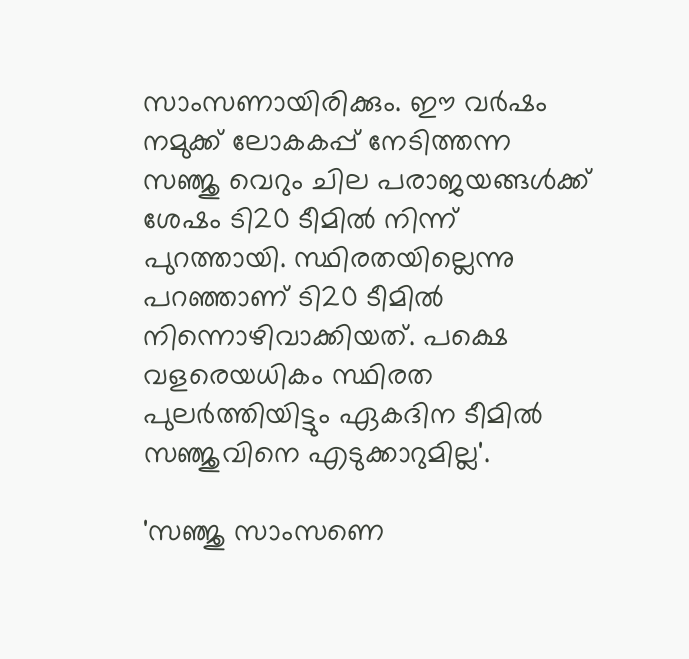സാംസണായിരിക്കും. ഈ വര്‍ഷം നമുക്ക് ലോകകപ്പ് നേടിത്തന്ന സഞ്ജു വെറും ചില പരാജയങ്ങള്‍ക്ക് ശേഷം ടി20 ടീമില്‍ നിന്ന് പുറത്തായി. സ്ഥിരതയില്ലെന്നു പറഞ്ഞാണ് ടി20 ടീമില്‍ നിന്നൊഴിവാക്കിയത്. പക്ഷെ വളരെയധികം സ്ഥിരത പുലര്‍ത്തിയിട്ടും ഏകദിന ടീമില്‍ സഞ്ജുവിനെ എടുക്കാറുമില്ല'.

'സഞ്ജു സാംസണെ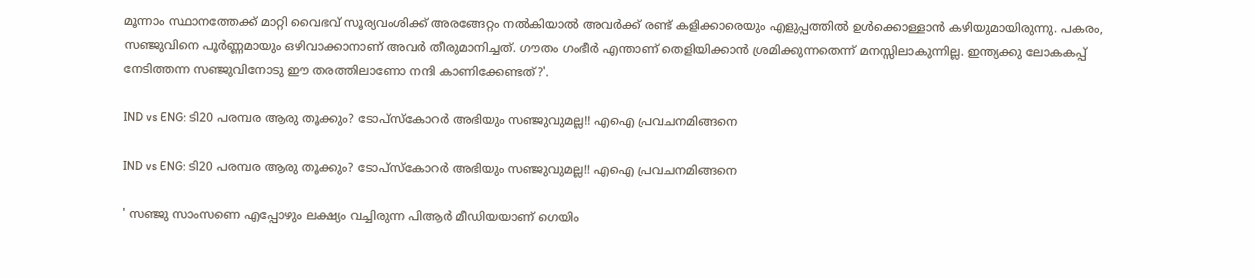മൂന്നാം സ്ഥാനത്തേക്ക് മാറ്റി വൈഭവ് സൂര്യവംശിക്ക് അരങ്ങേറ്റം നല്‍കിയാല്‍ അവര്‍ക്ക് രണ്ട് കളിക്കാരെയും എളുപ്പത്തില്‍ ഉള്‍ക്കൊള്ളാന്‍ കഴിയുമായിരുന്നു. പകരം, സഞ്ജുവിനെ പൂര്‍ണ്ണമായും ഒഴിവാക്കാനാണ് അവര്‍ തീരുമാനിച്ചത്. ഗൗതം ഗംഭീര്‍ എന്താണ് തെളിയിക്കാന്‍ ശ്രമിക്കുന്നതെന്ന് മനസ്സിലാകുന്നില്ല. ഇന്ത്യക്കു ലോകകപ്പ് നേടിത്തന്ന സഞ്ജുവിനോടു ഈ തരത്തിലാണോ നന്ദി കാണിക്കേണ്ടത്?'.

IND vs ENG: ടി20 പരമ്പര ആരു തൂക്കും? ടോപ്‌സ്‌കോറര്‍ അഭിയും സഞ്ജുവുമല്ല!! എഐ പ്രവചനമിങ്ങനെ

IND vs ENG: ടി20 പരമ്പര ആരു തൂക്കും? ടോപ്‌സ്‌കോറര്‍ അഭിയും സഞ്ജുവുമല്ല!! എഐ പ്രവചനമിങ്ങനെ

' സഞ്ജു സാംസണെ എപ്പോഴും ലക്ഷ്യം വച്ചിരുന്ന പിആര്‍ മീഡിയയാണ് ഗെയിം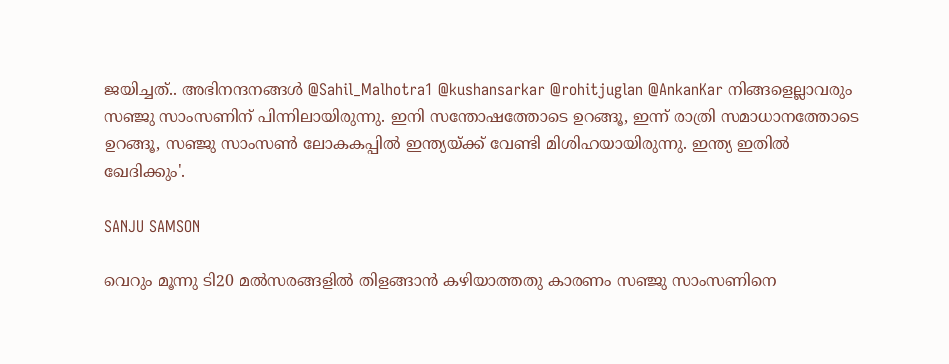ജയിച്ചത്.. അഭിനന്ദനങ്ങള്‍ @Sahil_Malhotra1 @kushansarkar @rohitjuglan @AnkanKar നിങ്ങളെല്ലാവരും സഞ്ജു സാംസണിന് പിന്നിലായിരുന്നു. ഇനി സന്തോഷത്തോടെ ഉറങ്ങൂ, ഇന്ന് രാത്രി സമാധാനത്തോടെ ഉറങ്ങൂ, സഞ്ജു സാംസണ്‍ ലോകകപ്പില്‍ ഇന്ത്യയ്ക്ക് വേണ്ടി മിശിഹയായിരുന്നു. ഇന്ത്യ ഇതില്‍ ഖേദിക്കും'.

SANJU SAMSON

വെറും മൂന്നു ടി20 മല്‍സരങ്ങളില്‍ തിളങ്ങാന്‍ കഴിയാത്തതു കാരണം സഞ്ജു സാംസണിനെ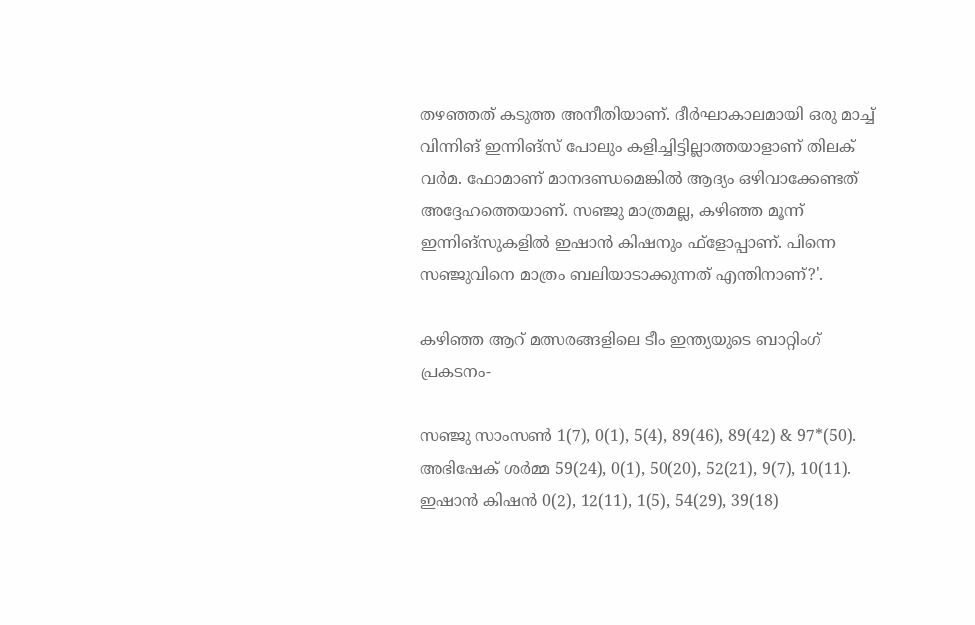തഴഞ്ഞത് കടുത്ത അനീതിയാണ്. ദീര്‍ഘാകാലമായി ഒരു മാച്ച് വിന്നിങ് ഇന്നിങ്‌സ് പോലും കളിച്ചിട്ടില്ലാത്തയാളാണ് തിലക് വര്‍മ. ഫോമാണ് മാനദണ്ഡമെങ്കില്‍ ആദ്യം ഒഴിവാക്കേണ്ടത് അദ്ദേഹത്തെയാണ്. സഞ്ജു മാത്രമല്ല, കഴിഞ്ഞ മൂന്ന് ഇന്നിങ്‌സുകളില്‍ ഇഷാന്‍ കിഷനും ഫ്‌ളോപ്പാണ്. പിന്നെ സഞ്ജുവിനെ മാത്രം ബലിയാടാക്കുന്നത് എന്തിനാണ്?'.

കഴിഞ്ഞ ആറ് മത്സരങ്ങളിലെ ടീം ഇന്ത്യയുടെ ബാറ്റിംഗ് പ്രകടനം-

സഞ്ജു സാംസണ്‍ 1(7), 0(1), 5(4), 89(46), 89(42) & 97*(50).
അഭിഷേക് ശര്‍മ്മ 59(24), 0(1), 50(20), 52(21), 9(7), 10(11).
ഇഷാന്‍ കിഷന്‍ 0(2), 12(11), 1(5), 54(29), 39(18)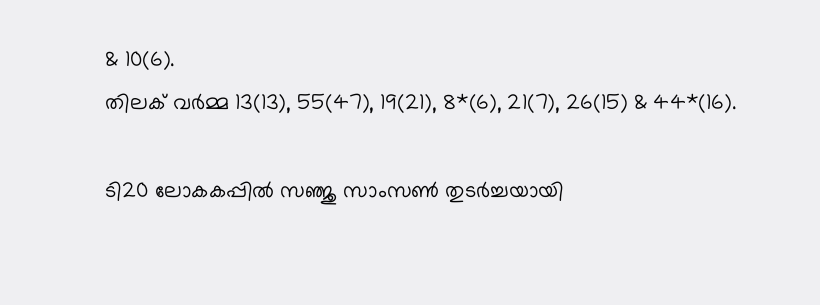& 10(6).
തിലക് വര്‍മ്മ 13(13), 55(47), 19(21), 8*(6), 21(7), 26(15) & 44*(16).

ടി20 ലോകകപ്പില്‍ സഞ്ജു സാംസണ്‍ തുടര്‍ച്ചയായി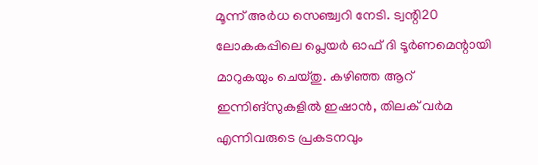മൂന്ന് അര്‍ധ സെഞ്ച്വറി നേടി. ട്വന്റി20 ലോകകപ്പിലെ പ്ലെയര്‍ ഓഫ് ദി ടൂര്‍ണമെന്റായി മാറുകയും ചെയ്തു. കഴിഞ്ഞ ആറ് ഇന്നിങ്‌സുകളില്‍ ഇഷാന്‍, തിലക് വര്‍മ എന്നിവരുടെ പ്രകടനവും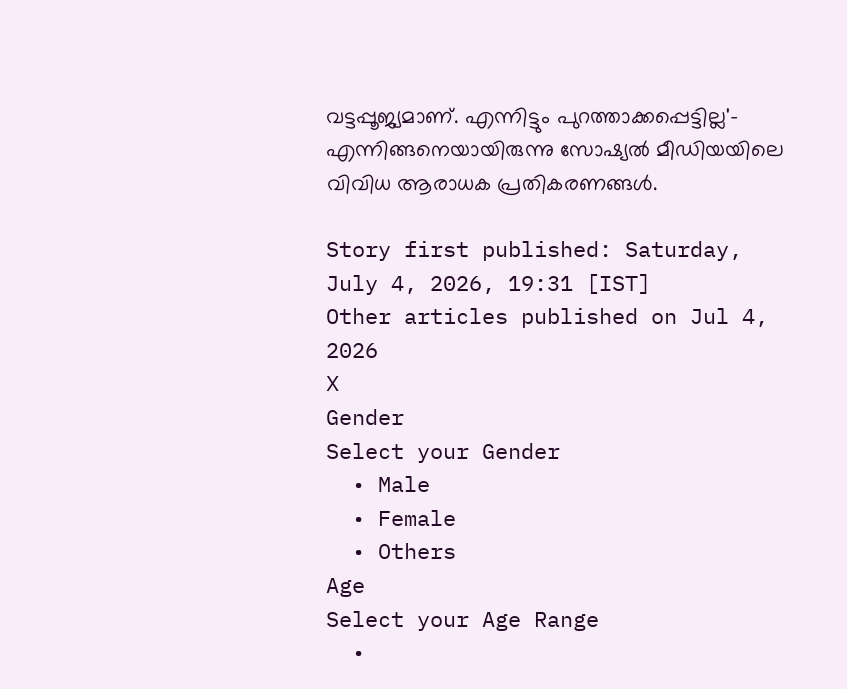വട്ടപ്പൂജ്യമാണ്. എന്നിട്ടും പുറത്താക്കപ്പെട്ടില്ല'- എന്നിങ്ങനെയായിരുന്നു സോഷ്യല്‍ മീഡിയയിലെ വിവിധ ആരാധക പ്രതികരണങ്ങള്‍.

Story first published: Saturday, July 4, 2026, 19:31 [IST]
Other articles published on Jul 4, 2026
X
Gender
Select your Gender
  • Male
  • Female
  • Others
Age
Select your Age Range
  •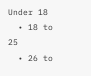Under 18
  • 18 to 25
  • 26 to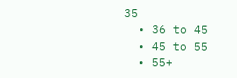35
  • 36 to 45
  • 45 to 55
  • 55+